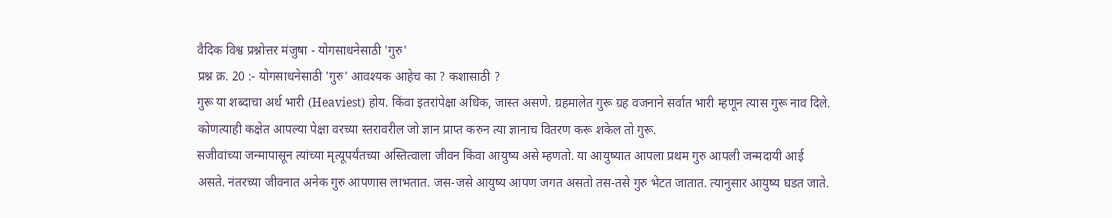वैदिक विश्व प्रश्नोत्तर मंजुषा - योगसाधनेसाठी 'गुरु'
प्रश्न क्र. 20 :- योगसाधनेसाठी 'गुरु' आवश्यक आहेच का ? कशासाठी ?
गुरू या शब्दाचा अर्थ भारी (Heaviest) होय. किंवा इतरांपेक्षा अधिक, जास्त असणे. ग्रहमालेत गुरू ग्रह वजनाने सर्वात भारी म्हणून त्यास गुरू नाव दिले. कोणत्याही कक्षेत आपल्या पेक्षा वरच्या स्तरावरील जो ज्ञान प्राप्त करुन त्या ज्ञानाच वितरण करू शकेल तो गुरू.
सजीवांच्या जन्मापासून त्यांच्या मृत्यूपर्यंतच्या अस्तित्वाला जीवन किंवा आयुष्य असे म्हणतो. या आयुष्यात आपला प्रथम गुरु आपली जन्मदायी आई असते. नंतरच्या जीवनात अनेक गुरु आपणास लाभतात. जस-जसे आयुष्य आपण जगत असतो तस-तसे गुरु भेटत जातात. त्यानुसार आयुष्य घडत जाते.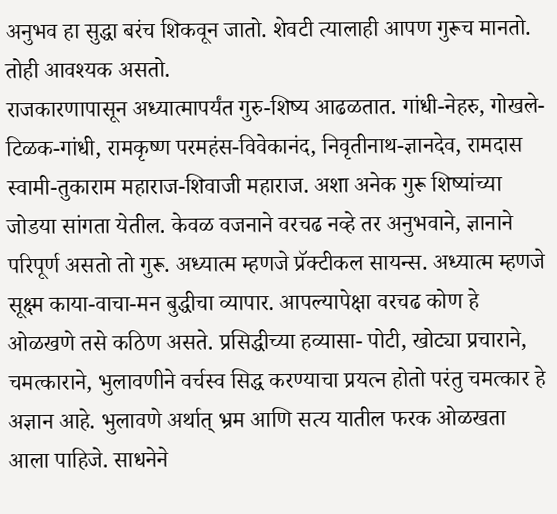अनुभव हा सुद्धा बरंच शिकवून जातो. शेवटी त्यालाही आपण गुरूच मानतो. तोही आवश्यक असतो.
राजकारणापासून अध्यात्मापर्यंत गुरु-शिष्य आढळतात. गांधी-नेहरु, गोखले-टिळक-गांधी, रामकृष्ण परमहंस-विवेकानंद, निवृतीनाथ-ज्ञानदेव, रामदास स्वामी-तुकाराम महाराज-शिवाजी महाराज. अशा अनेक गुरू शिष्यांच्या जोडया सांगता येतील. केवळ वजनाने वरचढ नव्हे तर अनुभवाने, ज्ञानाने परिपूर्ण असतो तो गुरू. अध्यात्म म्हणजे प्रॅक्टीकल सायन्स. अध्यात्म म्हणजे सूक्ष्म काया-वाचा-मन बुद्धीचा व्यापार. आपल्यापेक्षा वरचढ कोण हे ओळखणे तसे कठिण असते. प्रसिद्धीच्या हव्यासा- पोटी, खोट्या प्रचाराने, चमत्काराने, भुलावणीने वर्चस्व सिद्ध करण्याचा प्रयत्न होतो परंतु चमत्कार हे अज्ञान आहे. भुलावणे अर्थात् भ्रम आणि सत्य यातील फरक ओळखता आला पाहिजे. साधनेने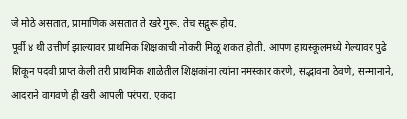जे मोठे असतात, प्रामाणिक असतात ते खरे गुरू. तेच सद्गुरू होय.
पूर्वी ४ थी उत्तीर्ण झाल्यावर प्राथमिक शिक्षकाची नोकरी मिळू शकत होती. आपण हायस्कूलमध्ये गेल्यावर पुढे शिकून पदवी प्राप्त केली तरी प्राथमिक शाळेतील शिक्षकांना त्यांना नमस्कार करणे, सद्भावना ठेवणे, सन्मानाने, आदराने वागवणे ही खरी आपली परंपरा. एकदा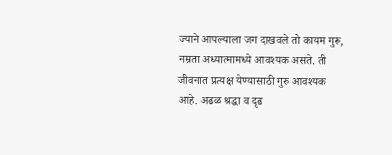ज्याने आपल्याला जग दाखवले तो कायम गुरू, नम्रता अध्यात्मामध्ये आवश्यक असते. ती जीवनात प्रत्यक्ष येण्यासाठी गुरु आवश्यक आहे. अढळ श्रद्धा व दृढ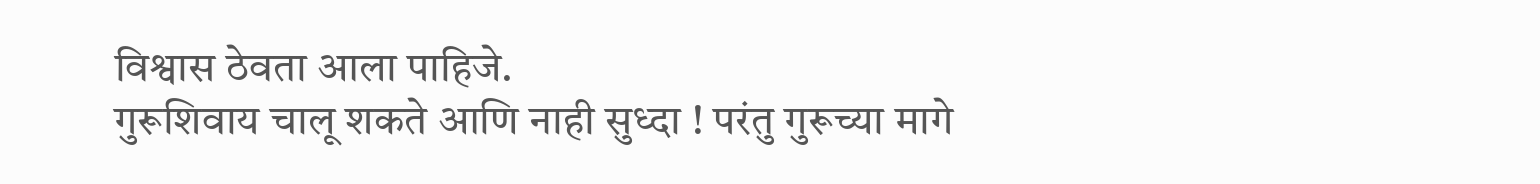विश्वास ठेवता आला पाहिजे.
गुरूशिवाय चालू शकते आणि नाही सुध्दा ! परंतु गुरूच्या मागे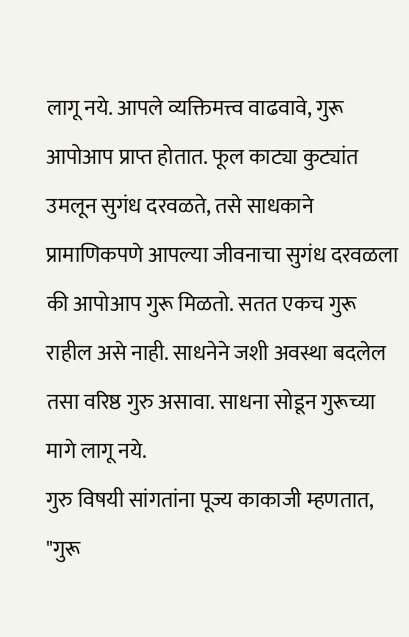लागू नये. आपले व्यक्तिमत्त्व वाढवावे, गुरू आपोआप प्राप्त होतात. फूल काट्या कुट्यांत उमलून सुगंध दरवळते, तसे साधकाने प्रामाणिकपणे आपल्या जीवनाचा सुगंध दरवळला की आपोआप गुरू मिळतो. सतत एकच गुरू राहील असे नाही. साधनेने जशी अवस्था बदलेल तसा वरिष्ठ गुरु असावा. साधना सोडून गुरूच्या मागे लागू नये.
गुरु विषयी सांगतांना पूज्य काकाजी म्हणतात, "गुरू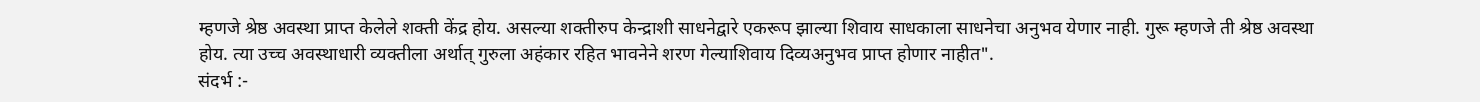म्हणजे श्रेष्ठ अवस्था प्राप्त केलेले शक्ती केंद्र होय. असल्या शक्तीरुप केन्द्राशी साधनेद्वारे एकरूप झाल्या शिवाय साधकाला साधनेचा अनुभव येणार नाही. गुरू म्हणजे ती श्रेष्ठ अवस्था होय. त्या उच्च अवस्थाधारी व्यक्तीला अर्थात् गुरुला अहंकार रहित भावनेने शरण गेल्याशिवाय दिव्यअनुभव प्राप्त होणार नाहीत".
संदर्भ :-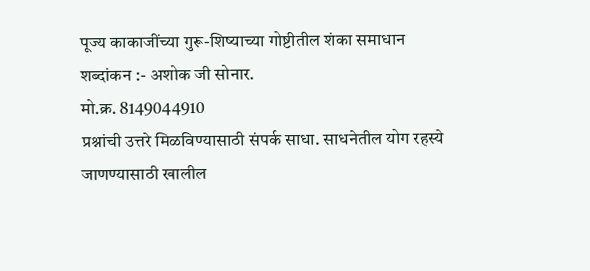पूज्य काकाजींच्या गुरू-शिष्याच्या गोष्टीतील शंका समाधान
शब्दांकन :- अशोक जी सोनार.
मो.क्र. 8149044910
प्रश्नांची उत्तरे मिळविण्यासाठी संपर्क साधा. साधनेतील योग रहस्ये जाणण्यासाठी खालील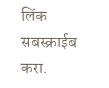लिंक सबस्क्राईब करा.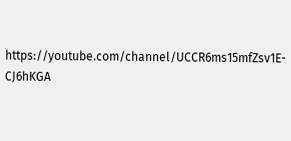https://youtube.com/channel/UCCR6ms15mfZsv1E-CJ6hKGA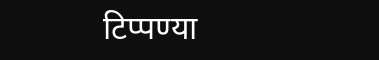टिप्पण्या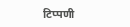टिप्पणी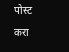पोस्ट करा